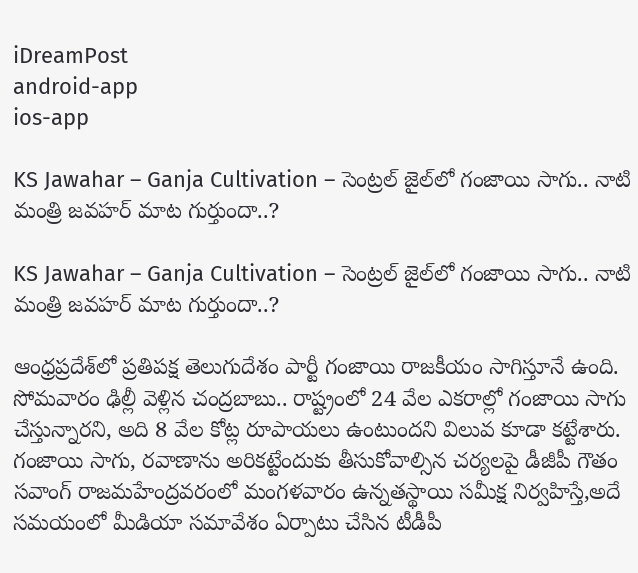iDreamPost
android-app
ios-app

KS Jawahar – Ganja Cultivation – సెంట్రల్‌ జైల్‌లో గంజాయి సాగు.. నాటి మంత్రి జవహర్‌ మాట గుర్తుందా..?

KS Jawahar – Ganja Cultivation – సెంట్రల్‌ జైల్‌లో గంజాయి సాగు.. నాటి మంత్రి జవహర్‌ మాట గుర్తుందా..?

ఆంధ్రప్రదేశ్‌లో ప్రతిపక్ష తెలుగుదేశం పార్టీ గంజాయి రాజకీయం సాగిస్తూనే ఉంది. సోమవారం ఢిల్లీ వెళ్లిన చంద్రబాబు.. రాష్ట్రంలో 24 వేల ఎకరాల్లో గంజాయి సాగు చేస్తున్నారని, అది 8 వేల కోట్ల రూపాయలు ఉంటుందని విలువ కూడా కట్టేశారు. గంజాయి సాగు, రవాణాను అరికట్టేందుకు తీసుకోవాల్సిన చర్యలపై డీజీపీ గౌతం సవాంగ్‌ రాజమహేంద్రవరంలో మంగళవారం ఉన్నతస్థాయి సమీక్ష నిర్వహిస్తే,అదే సమయంలో మీడియా సమావేశం ఏర్పాటు చేసిన టీడీపీ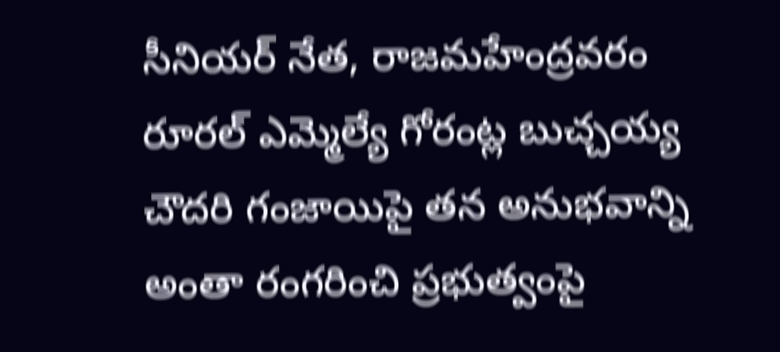సీనియర్‌ నేత, రాజమహేంద్రవరం రూరల్‌ ఎమ్మెల్యే గోరంట్ల బుచ్చయ్య చౌదరి గంజాయిపై తన అనుభవాన్ని అంతా రంగరించి ప్రభుత్వంపై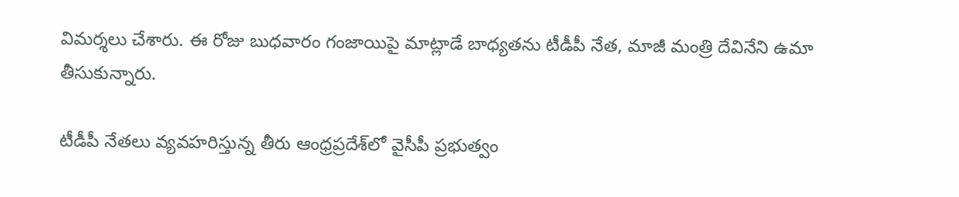విమర్శలు చేశారు. ఈ రోజు బుధవారం గంజాయిపై మాట్లాడే బాధ్యతను టీడీపీ నేత, మాజీ మంత్రి దేవినేని ఉమా తీసుకున్నారు.

టీడీపీ నేతలు వ్యవహరిస్తున్న తీరు ఆంధ్రప్రదేశ్‌లో వైసీపీ ప్రభుత్వం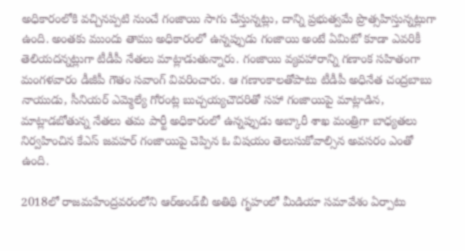అధికారంలోకి వచ్చినప్పటి నుంచే గంజాయి సాగు చేస్తున్నట్లు, దాన్ని ప్రభుత్వమే ప్రొత్సహిస్తున్నట్లుగా ఉంది. అంతకు ముందు తాము అధికారంలో ఉన్నప్పుడు గంజాయి అంటే ఏమిటో కూడా ఎవరికీ తెలియదన్నట్లుగా టీడీపీ నేతలు మాట్లాడుతున్నారు. గంజాయి వ్యవహారాన్ని గణాంక సహితంగా మంగళవారం డీజీపీ గౌతం సవాంగ్‌ వివరించారు. ఆ గణాంకాలతోపాటు టీడీపీ అధినేత చంద్రబాబు నాయుడు, సీనియర్‌ ఎమ్మెల్యే గోరంట్ల బుచ్చయ్యచౌదరితో సహా గంజాయిపై మాట్లాడిన, మాట్లాడబోతున్న నేతలు తమ పార్టీ అధికారంలో ఉన్నప్పుడు అబ్కారీ శాఖ మంత్రిగా బాధ్యతలు నిర్వహించిన కేఎస్‌ జవహర్‌ గంజాయిపై చెప్పిన ఓ విషయం తెలుసుకోవాల్సిన అవసరం ఎంతో ఉంది.

2018లో రాజమహేంద్రవరంలోని ఆర్‌అండ్‌బీ అతిథి గృహంలో మీడియా సమావేశం ఏర్పాటు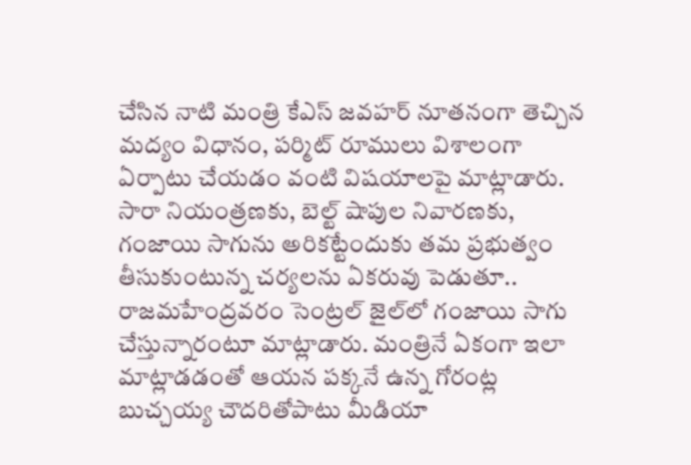చేసిన నాటి మంత్రి కేఎస్‌ జవహర్‌ నూతనంగా తెచ్చిన మద్యం విధానం, పర్మిట్‌ రూములు విశాలంగా ఏర్పాటు చేయడం వంటి విషయాలపై మాట్లాడారు. సారా నియంత్రణకు, బెల్ట్‌ షాపుల నివారణకు, గంజాయి సాగును అరికట్టేందుకు తమ ప్రభుత్వం తీసుకుంటున్న చర్యలను ఏకరువు పెడుతూ.. రాజమహేంద్రవరం సెంట్రల్‌ జైల్‌లో గంజాయి సాగు చేస్తున్నారంటూ మాట్లాడారు. మంత్రినే ఏకంగా ఇలా మాట్లాడడంతో ఆయన పక్కనే ఉన్న గోరంట్ల బుచ్చయ్య చౌదరితోపాటు మీడియా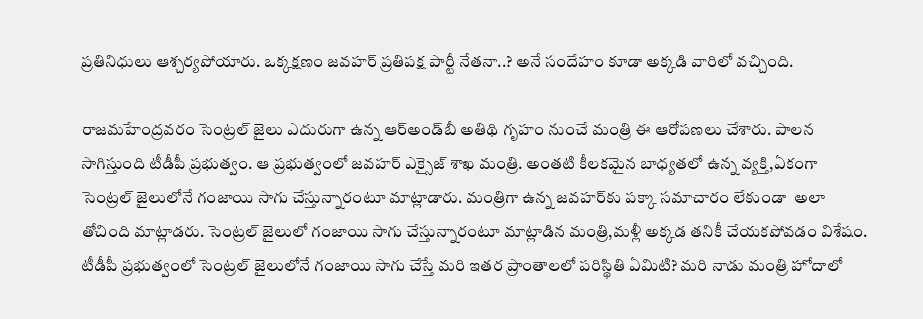ప్రతినిధులు ఆశ్చర్యపోయారు. ఒక్కక్షణం జవహర్‌ ప్రతిపక్ష పార్టీ నేతనా..? అనే సందేహం కూడా అక్కడి వారిలో వచ్చింది.

రాజమహేంద్రవరం సెంట్రల్‌ జైలు ఎదురుగా ఉన్న ఆర్‌అండ్‌బీ అతిథి గృహం నుంచే మంత్రి ఈ ఆరోపణలు చేశారు. పాలన సాగిస్తుంది టీడీపీ ప్రభుత్వం. ఆ ప్రభుత్వంలో జవహర్‌ ఎక్సైజ్‌ శాఖ మంత్రి. అంతటి కీలకమైన బాధ్యతలో ఉన్న వ్యక్తి,ఏకంగా సెంట్రల్‌ జైలులోనే గంజాయి సాగు చేస్తున్నారంటూ మాట్లాడారు. మంత్రిగా ఉన్న జవహర్‌కు పక్కా సమాచారం లేకుండా  అలా తోచింది మాట్లాడరు. సెంట్రల్‌ జైలులో గంజాయి సాగు చేస్తున్నారంటూ మాట్లాడిన మంత్రి,మళ్లీ అక్కడ తనికీ చేయకపోవడం విశేషం. టీడీపీ ప్రభుత్వంలో సెంట్రల్‌ జైలులోనే గంజాయి సాగు చేస్తే మరి ఇతర ప్రాంతాలలో పరిస్థితి ఏమిటి? మరి నాడు మంత్రి హోదాలో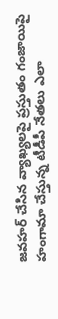జవహర్‌ చేసిన వ్యాఖ్యలపై ప్రస్తుతం గంజాయిపై హంగామా చేస్తున్న టీడీపీ నేతలు ఎలా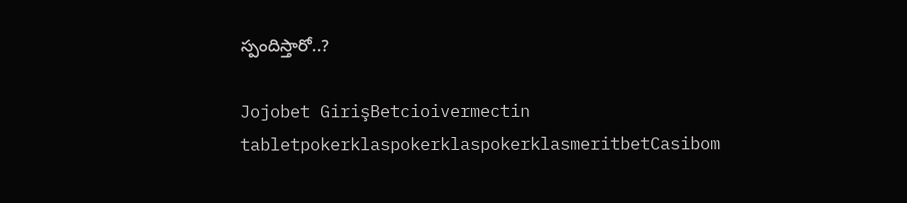స్పందిస్తారో..?

Jojobet GirişBetcioivermectin tabletpokerklaspokerklaspokerklasmeritbetCasibom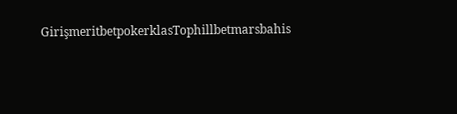GirişmeritbetpokerklasTophillbetmarsbahis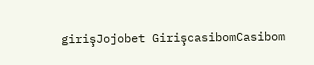girişJojobet GirişcasibomCasibom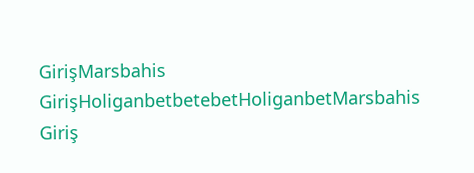GirişMarsbahis GirişHoliganbetbetebetHoliganbetMarsbahis Giriş